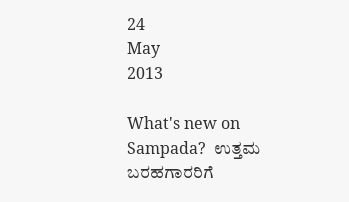24
May
2013

What's new on Sampada?  ಉತ್ತಮ ಬರಹಗಾರರಿಗೆ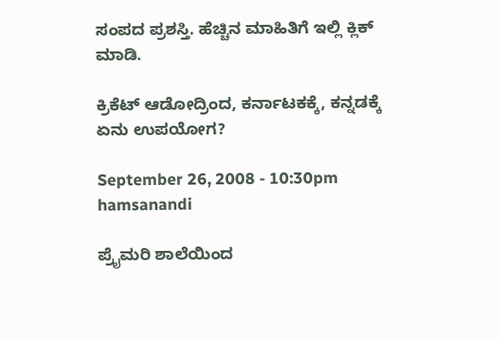ಸಂಪದ ಪ್ರಶಸ್ತಿ. ಹೆಚ್ಚಿನ ಮಾಹಿತಿಗೆ ಇಲ್ಲಿ ಕ್ಲಿಕ್ ಮಾಡಿ.

ಕ್ರಿಕೆಟ್ ಆಡೋದ್ರಿಂದ, ಕರ್ನಾಟಕಕ್ಕೆ, ಕನ್ನಡಕ್ಕೆ ಏನು ಉಪಯೋಗ?

September 26, 2008 - 10:30pm
hamsanandi

ಪ್ರೈಮರಿ ಶಾಲೆಯಿಂದ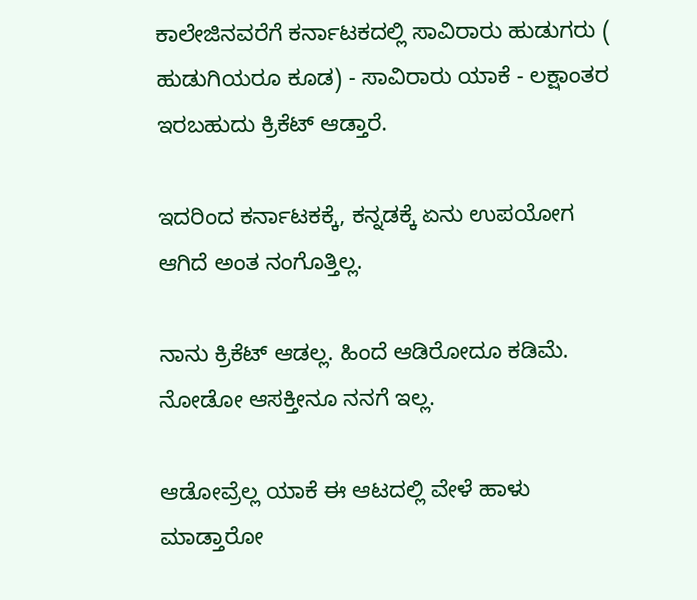ಕಾಲೇಜಿನವರೆಗೆ ಕರ್ನಾಟಕದಲ್ಲಿ ಸಾವಿರಾರು ಹುಡುಗರು ( ಹುಡುಗಿಯರೂ ಕೂಡ) - ಸಾವಿರಾರು ಯಾಕೆ - ಲಕ್ಷಾಂತರ ಇರಬಹುದು ಕ್ರಿಕೆಟ್ ಆಡ್ತಾರೆ.

ಇದರಿಂದ ಕರ್ನಾಟಕಕ್ಕೆ, ಕನ್ನಡಕ್ಕೆ ಏನು ಉಪಯೋಗ ಆಗಿದೆ ಅಂತ ನಂಗೊತ್ತಿಲ್ಲ.

ನಾನು ಕ್ರಿಕೆಟ್ ಆಡಲ್ಲ. ಹಿಂದೆ ಆಡಿರೋದೂ ಕಡಿಮೆ. ನೋಡೋ ಆಸಕ್ತೀನೂ ನನಗೆ ಇಲ್ಲ.

ಆಡೋವ್ರೆಲ್ಲ ಯಾಕೆ ಈ ಆಟದಲ್ಲಿ ವೇಳೆ ಹಾಳು ಮಾಡ್ತಾರೋ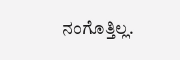ನಂಗೊತ್ತಿಲ್ಲ.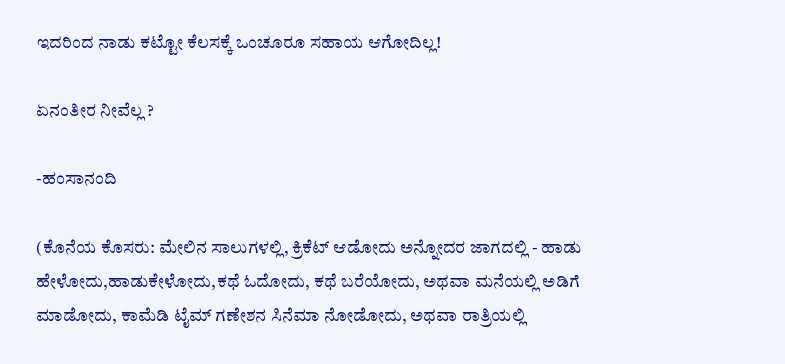ಇದರಿಂದ ನಾಡು ಕಟ್ಟೋ ಕೆಲಸಕ್ಕೆ ಒಂಚೂರೂ ಸಹಾಯ ಆಗೋದಿಲ್ಲ!

ಏನಂತೀರ ನೀವೆಲ್ಲ ?

-ಹಂಸಾನಂದಿ

(ಕೊನೆಯ ಕೊಸರು: ಮೇಲಿನ ಸಾಲುಗಳಲ್ಲಿ, ಕ್ರಿಕೆಟ್ ಆಡೋದು ಅನ್ನೋದರ ಜಾಗದಲ್ಲಿ - ಹಾಡು ಹೇಳೋದು,ಹಾಡುಕೇಳೋದು,ಕಥೆ ಓದೋದು, ಕಥೆ ಬರೆಯೋದು, ಅಥವಾ ಮನೆಯಲ್ಲಿ ಅಡಿಗೆ ಮಾಡೋದು, ಕಾಮೆಡಿ ಟೈಮ್ ಗಣೇಶನ ಸಿನೆಮಾ ನೋಡೋದು, ಅಥವಾ ರಾತ್ರಿಯಲ್ಲಿ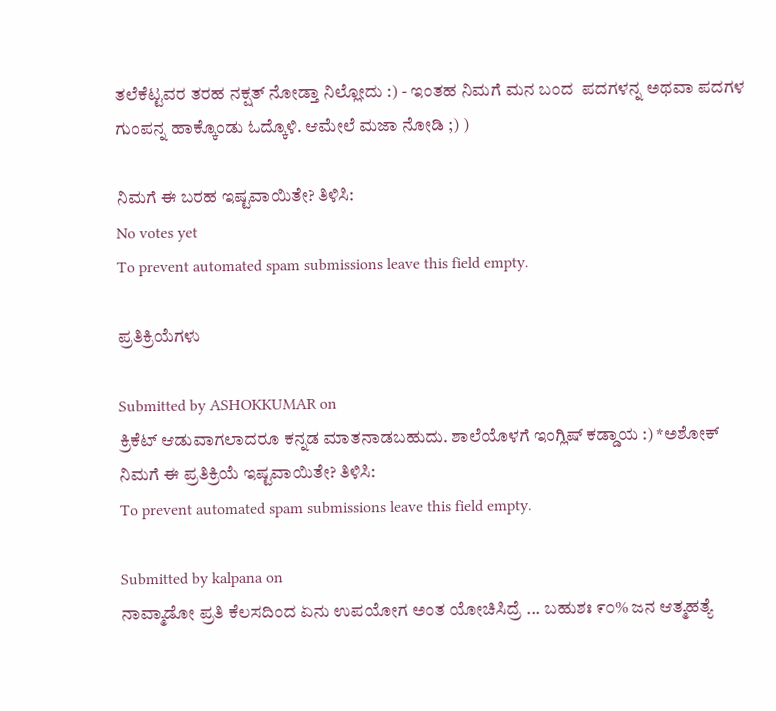ತಲೆಕೆಟ್ಟವರ ತರಹ ನಕ್ಷತ್ ನೋಡ್ತಾ ನಿಲ್ಲೋದು :) - ಇಂತಹ ನಿಮಗೆ ಮನ ಬಂದ  ಪದಗಳನ್ನ ಅಥವಾ ಪದಗಳ ಗುಂಪನ್ನ ಹಾಕ್ಕೊಂಡು ಓದ್ಕೊಳಿ. ಆಮೇಲೆ ಮಜಾ ನೋಡಿ ;) )

ನಿಮಗೆ ಈ ಬರಹ ಇಷ್ಟವಾಯಿತೇ? ತಿಳಿಸಿ:
No votes yet
To prevent automated spam submissions leave this field empty.

ಪ್ರತಿಕ್ರಿಯೆಗಳು

Submitted by ASHOKKUMAR on
ಕ್ರಿಕೆಟ್ ಆಡುವಾಗಲಾದರೂ ಕನ್ನಡ ಮಾತನಾಡಬಹುದು. ಶಾಲೆಯೊಳಗೆ ಇಂಗ್ಲಿಷ್ ಕಡ್ಡಾಯ :) *ಅಶೋಕ್
ನಿಮಗೆ ಈ ಪ್ರತಿಕ್ರಿಯೆ ಇಷ್ಟವಾಯಿತೇ? ತಿಳಿಸಿ:
To prevent automated spam submissions leave this field empty.

Submitted by kalpana on
ನಾವ್ಮಾಡೋ ಪ್ರತಿ ಕೆಲಸದಿಂದ ಏನು ಉಪಯೋಗ ಅಂತ ಯೋಚಿಸಿದ್ರೆ ... ಬಹುಶಃ ೯೦% ಜನ ಆತ್ಮಹತ್ಯೆ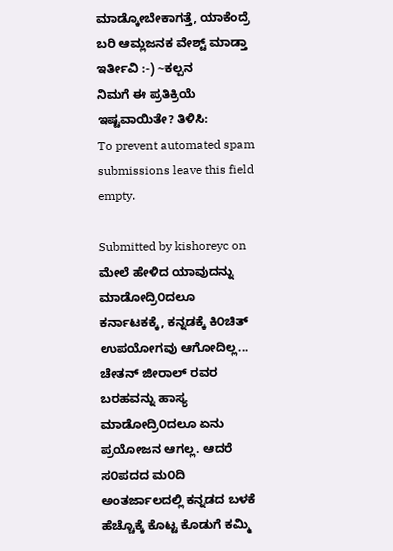ಮಾಡ್ಕೋಬೇಕಾಗತ್ತೆ, ಯಾಕೆಂದ್ರೆ ಬರಿ ಆಮ್ಲಜನಕ ವೇಶ್ಟ್ ಮಾಡ್ತಾ ಇರ್ತೀವಿ :-) ~ಕಲ್ಪನ
ನಿಮಗೆ ಈ ಪ್ರತಿಕ್ರಿಯೆ ಇಷ್ಟವಾಯಿತೇ? ತಿಳಿಸಿ:
To prevent automated spam submissions leave this field empty.

Submitted by kishoreyc on
ಮೇಲೆ ಹೇಳಿದ ಯಾವುದನ್ನು ಮಾಡೋದ್ರಿ೦ದಲೂ ಕರ್ನಾಟಕಕ್ಕೆ, ಕನ್ನಡಕ್ಕೆ ಕಿ೦ಚಿತ್ ಉಪಯೋಗವು ಆಗೋದಿಲ್ಲ... ಚೇತನ್ ಜೀರಾಲ್ ರವರ ಬರಹವನ್ನು ಹಾಸ್ಯ ಮಾಡೋದ್ರಿ೦ದಲೂ ಏನು ಪ್ರಯೋಜನ ಆಗಲ್ಲ. ಆದರೆ ಸ೦ಪದದ ಮ೦ದಿ ಅಂತರ್ಜಾಲದಲ್ಲಿ ಕನ್ನಡದ ಬಳಕೆ ಹೆಚ್ಚೊಕ್ಕೆ ಕೊಟ್ಟ ಕೊಡುಗೆ ಕಮ್ಮಿ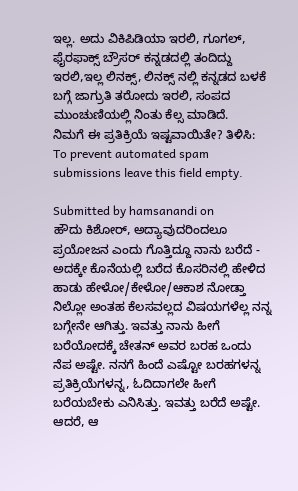ಇಲ್ಲ. ಅದು ವಿಕಿಪಿಡಿಯಾ ಇರಲಿ, ಗೂಗಲ್, ಫೈರಫಾಕ್ಸ್ ಬ್ರೌಸರ್ ಕನ್ನಡದಲ್ಲಿ ತಂದಿದ್ದು ಇರಲಿ,ಇಲ್ಲ ಲಿನಕ್ಸ್, ಲಿನಕ್ಸ್ ನಲ್ಲಿ ಕನ್ನಡದ ಬಳಕೆ ಬಗ್ಗೆ ಜಾಗ್ರುತಿ ತರೋದು ಇರಲಿ, ಸಂಪದ ಮುಂಚುಣಿಯಲ್ಲಿ ನಿಂತು ಕೆಲ್ಸ ಮಾಡಿದೆ.
ನಿಮಗೆ ಈ ಪ್ರತಿಕ್ರಿಯೆ ಇಷ್ಟವಾಯಿತೇ? ತಿಳಿಸಿ:
To prevent automated spam submissions leave this field empty.

Submitted by hamsanandi on
ಹೌದು ಕಿಶೋರ್, ಅದ್ಯಾವುದರಿಂದಲೂ ಪ್ರಯೋಜನ ಎಂದು ಗೊತ್ತಿದ್ದೂ ನಾನು ಬರೆದೆ - ಅದಕ್ಕೇ ಕೊನೆಯಲ್ಲಿ ಬರೆದ ಕೊಸರಿನಲ್ಲಿ ಹೇಳಿದ ಹಾಡು ಹೇಳೋ/ಕೇಳೋ/ಆಕಾಶ ನೋಡ್ತಾ ನಿಲ್ಲೋ ಅಂತಹ ಕೆಲಸವಲ್ಲದ ವಿಷಯಗಳೆಲ್ಲ ನನ್ನ ಬಗ್ಗೇನೇ ಆಗಿತ್ತು. ಇವತ್ತು ನಾನು ಹೀಗೆ ಬರೆಯೋದಕ್ಕೆ ಚೇತನ್ ಅವರ ಬರಹ ಒಂದು ನೆಪ ಅಷ್ಟೇ. ನನಗೆ ಹಿಂದೆ ಎಷ್ಟೋ ಬರಹಗಳನ್ನ ಪ್ರತಿಕ್ರಿಯೆಗಳನ್ನ, ಓದಿದಾಗಲೇ ಹೀಗೆ ಬರೆಯಬೇಕು ಎನಿಸಿತ್ತು. ಇವತ್ತು ಬರೆದೆ ಅಷ್ಟೇ. ಆದರೆ, ಆ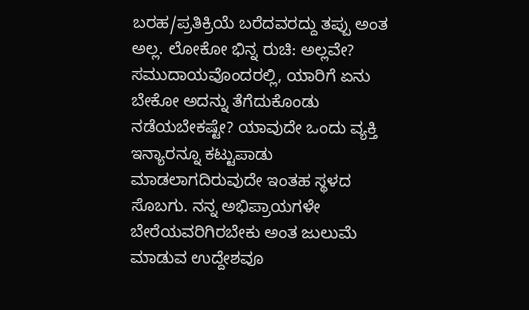ಬರಹ/ಪ್ರತಿಕ್ರಿಯೆ ಬರೆದವರದ್ದು ತಪ್ಪು ಅಂತ ಅಲ್ಲ. ಲೋಕೋ ಭಿನ್ನ ರುಚಿ: ಅಲ್ಲವೇ? ಸಮುದಾಯವೊಂದರಲ್ಲಿ, ಯಾರಿಗೆ ಏನು ಬೇಕೋ ಅದನ್ನು ತೆಗೆದುಕೊಂಡು ನಡೆಯಬೇಕಷ್ಟೇ? ಯಾವುದೇ ಒಂದು ವ್ಯಕ್ತಿ ಇನ್ಯಾರನ್ನೂ ಕಟ್ಟುಪಾಡು ಮಾಡಲಾಗದಿರುವುದೇ ಇಂತಹ ಸ್ಥಳದ ಸೊಬಗು. ನನ್ನ ಅಭಿಪ್ರಾಯಗಳೇ ಬೇರೆಯವರಿಗಿರಬೇಕು ಅಂತ ಜುಲುಮೆ ಮಾಡುವ ಉದ್ದೇಶವೂ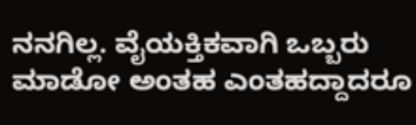ನನಗಿಲ್ಲ. ವೈಯಕ್ತಿಕವಾಗಿ ಒಬ್ಬರು ಮಾಡೋ ಅಂತಹ ಎಂತಹದ್ದಾದರೂ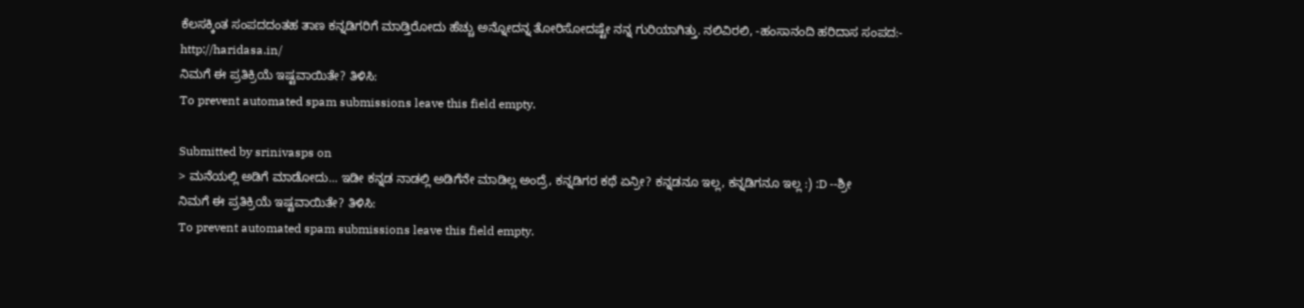ಕೆಲಸಕ್ಕಿಂತ ಸಂಪದದಂತಹ ತಾಣ ಕನ್ನಡಿಗರಿಗೆ ಮಾಡ್ತಿರೋದು ಹೆಚ್ಚು ಅನ್ನೋದನ್ನ ತೋರಿಸೋದಷ್ಟೇ ನನ್ನ ಗುರಿಯಾಗಿತ್ತು. ನಲಿವಿರಲಿ, -ಹಂಸಾನಂದಿ ಹರಿದಾಸ ಸಂಪದ:- http://haridasa.in/
ನಿಮಗೆ ಈ ಪ್ರತಿಕ್ರಿಯೆ ಇಷ್ಟವಾಯಿತೇ? ತಿಳಿಸಿ:
To prevent automated spam submissions leave this field empty.

Submitted by srinivasps on
> ಮನೆಯಲ್ಲಿ ಅಡಿಗೆ ಮಾಡೋದು... ಇಡೀ ಕನ್ನಡ ನಾಡಲ್ಲಿ ಅಡಿಗೆನೇ ಮಾಡಿಲ್ಲ ಅಂದ್ರೆ, ಕನ್ನಡಿಗರ ಕಥೆ ಏನ್ರೀ? ಕನ್ನಡನೂ ಇಲ್ಲ, ಕನ್ನಡಿಗನೂ ಇಲ್ಲ :) :D --ಶ್ರೀ
ನಿಮಗೆ ಈ ಪ್ರತಿಕ್ರಿಯೆ ಇಷ್ಟವಾಯಿತೇ? ತಿಳಿಸಿ:
To prevent automated spam submissions leave this field empty.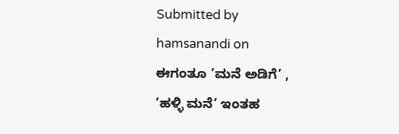Submitted by hamsanandi on
ಈಗಂತೂ ’ಮನೆ ಅಡಿಗೆ’ , ’ಹಳ್ಳಿ ಮನೆ’ ಇಂತಹ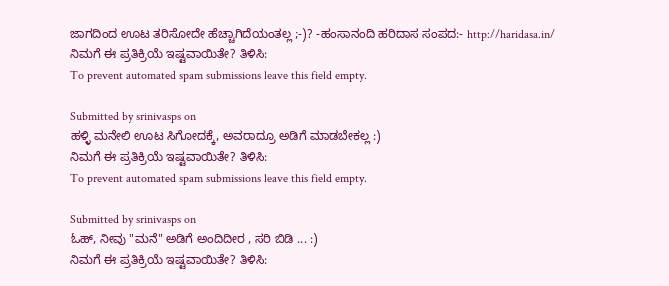ಜಾಗದಿಂದ ಊಟ ತರಿಸೋದೇ ಹೆಚ್ಚಾಗಿದೆಯಂತಲ್ಲ ;-)? -ಹಂಸಾನಂದಿ ಹರಿದಾಸ ಸಂಪದ:- http://haridasa.in/
ನಿಮಗೆ ಈ ಪ್ರತಿಕ್ರಿಯೆ ಇಷ್ಟವಾಯಿತೇ? ತಿಳಿಸಿ:
To prevent automated spam submissions leave this field empty.

Submitted by srinivasps on
ಹಳ್ಳಿ ಮನೇಲಿ ಊಟ ಸಿಗೋದಕ್ಕೆ, ಅವರಾದ್ರೂ ಅಡಿಗೆ ಮಾಡಬೇಕಲ್ಲ :)
ನಿಮಗೆ ಈ ಪ್ರತಿಕ್ರಿಯೆ ಇಷ್ಟವಾಯಿತೇ? ತಿಳಿಸಿ:
To prevent automated spam submissions leave this field empty.

Submitted by srinivasps on
ಓಹ್, ನೀವು "ಮನೆ" ಅಡಿಗೆ ಅಂದಿದೀರ , ಸರಿ ಬಿಡಿ ... :)
ನಿಮಗೆ ಈ ಪ್ರತಿಕ್ರಿಯೆ ಇಷ್ಟವಾಯಿತೇ? ತಿಳಿಸಿ: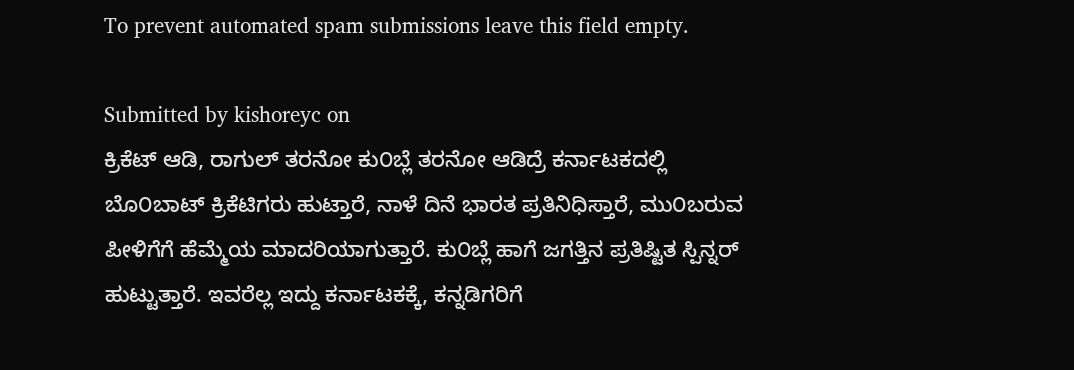To prevent automated spam submissions leave this field empty.

Submitted by kishoreyc on
ಕ್ರಿಕೆಟ್ ಆಡಿ, ರಾಗುಲ್ ತರನೋ ಕು೦ಬ್ಲೆ ತರನೋ ಆಡಿದ್ರೆ ಕರ್ನಾಟಕದಲ್ಲಿ ಬೊ೦ಬಾಟ್ ಕ್ರಿಕೆಟಿಗರು ಹುಟ್ತಾರೆ, ನಾಳೆ ದಿನೆ ಭಾರತ ಪ್ರತಿನಿಧಿಸ್ತಾರೆ, ಮು೦ಬರುವ ಪೀಳಿಗೆಗೆ ಹೆಮ್ಮೆಯ ಮಾದರಿಯಾಗುತ್ತಾರೆ. ಕು೦ಬ್ಲೆ ಹಾಗೆ ಜಗತ್ತಿನ ಪ್ರತಿಷ್ಟಿತ ಸ್ಪಿನ್ನರ್ ಹುಟ್ಟುತ್ತಾರೆ. ಇವರೆಲ್ಲ ಇದ್ದು ಕರ್ನಾಟಕಕ್ಕೆ, ಕನ್ನಡಿಗರಿಗೆ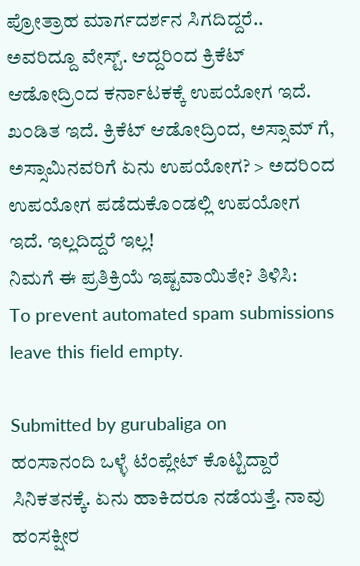ಪ್ರೋತ್ರಾಹ ಮಾರ್ಗದರ್ಶನ ಸಿಗದಿದ್ದರೆ.. ಅವರಿದ್ದೂ ವೇಸ್ಟ್. ಆದ್ದರಿ೦ದ ಕ್ರಿಕೆಟ್ ಆಡೋದ್ರಿ೦ದ ಕರ್ನಾಟಕಕ್ಕೆ ಉಪಯೋಗ ಇದೆ. ಖ೦ಡಿತ ಇದೆ. ಕ್ರಿಕೆಟ್ ಆಡೋದ್ರಿಂದ, ಅಸ್ಸಾಮ್ ಗೆ, ಅಸ್ಸಾಮಿನವರಿಗೆ ಏನು ಉಪಯೋಗ? > ಅದರಿ೦ದ ಉಪಯೋಗ ಪಡೆದುಕೊ೦ಡಲ್ಲಿ ಉಪಯೋಗ ಇದೆ. ಇಲ್ಲದಿದ್ದರೆ ಇಲ್ಲ!
ನಿಮಗೆ ಈ ಪ್ರತಿಕ್ರಿಯೆ ಇಷ್ಟವಾಯಿತೇ? ತಿಳಿಸಿ:
To prevent automated spam submissions leave this field empty.

Submitted by gurubaliga on
ಹಂಸಾನಂದಿ ಒಳ್ಳೆ ಟೆಂಪ್ಲೇಟ್ ಕೊಟ್ಟಿದ್ದಾರೆ ಸಿನಿಕತನಕ್ಕೆ. ಏನು ಹಾಕಿದರೂ ನಡೆಯತ್ತೆ. ನಾವು ಹಂಸಕ್ಷೀರ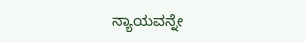ನ್ಯಾಯವನ್ನೇ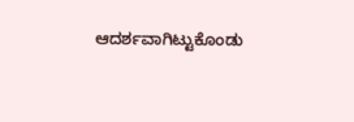ಆದರ್ಶವಾಗಿಟ್ಟುಕೊಂಡು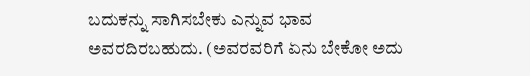ಬದುಕನ್ನು ಸಾಗಿಸಬೇಕು ಎನ್ನುವ ಭಾವ ಅವರದಿರಬಹುದು. (ಅವರವರಿಗೆ ಏನು ಬೇಕೋ ಅದು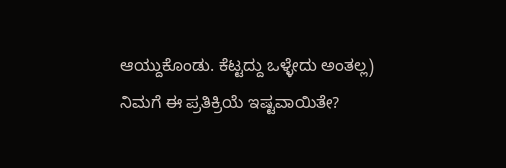ಆಯ್ದುಕೊಂಡು. ಕೆಟ್ಟದ್ದು ಒಳ್ಳೇದು ಅಂತಲ್ಲ)
ನಿಮಗೆ ಈ ಪ್ರತಿಕ್ರಿಯೆ ಇಷ್ಟವಾಯಿತೇ?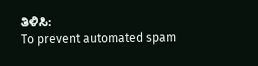ತಿಳಿಸಿ:
To prevent automated spam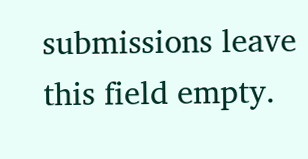submissions leave this field empty.